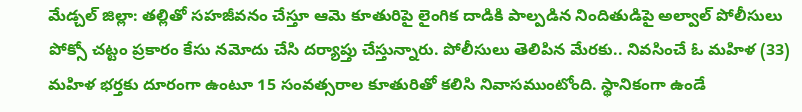మేడ్చల్ జిల్లా: తల్లితో సహజీవనం చేస్తూ ఆమె కూతురిపై లైంగిక దాడికి పాల్పడిన నిందితుడిపై అల్వాల్ పోలీసులు పోక్సో చట్టం ప్రకారం కేసు నమోదు చేసి దర్యాప్తు చేస్తున్నారు. పోలీసులు తెలిపిన మేరకు.. నివసించే ఓ మహిళ (33) మహిళ భర్తకు దూరంగా ఉంటూ 15 సంవత్సరాల కూతురితో కలిసి నివాసముంటోంది. స్థానికంగా ఉండే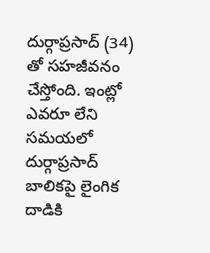దుర్గాప్రసాద్ (34) తో సహజీవనం చేస్తోంది. ఇంట్లో ఎవరూ లేని సమయలో దుర్గాప్రసాద్ బాలికపై లైంగిక దాడికి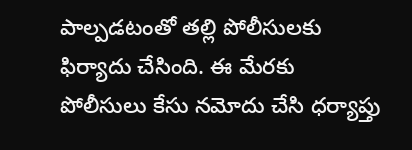పాల్పడటంతో తల్లి పోలీసులకు ఫిర్యాదు చేసింది. ఈ మేరకు పోలీసులు కేసు నమోదు చేసి ధర్యాప్తు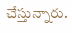చేస్తున్నారు.